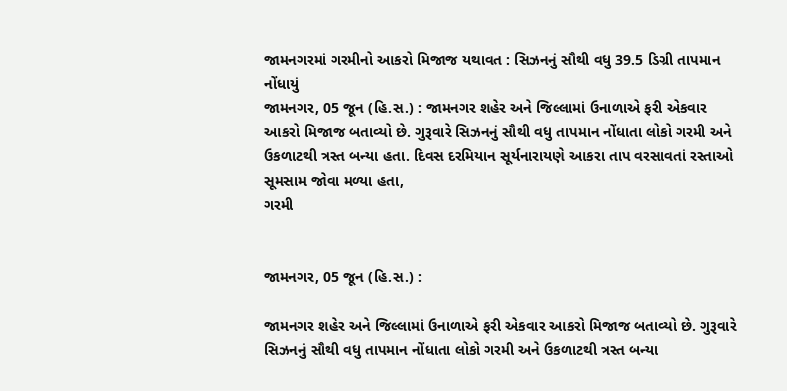જામનગરમાં ગરમીનો આકરો મિજાજ યથાવત : સિઝનનું સૌથી વધુ 39.5 ડિગ્રી તાપમાન નોંધાયું
જામનગર, 05 જૂન (હિ.સ.) : જામનગર શહેર અને જિલ્લામાં ઉનાળાએ ફરી એકવાર આકરો મિજાજ બતાવ્યો છે. ગુરૂવારે સિઝનનું સૌથી વધુ તાપમાન નોંધાતા લોકો ગરમી અને ઉકળાટથી ત્રસ્ત બન્યા હતા. દિવસ દરમિયાન સૂર્યનારાયણે આકરા તાપ વરસાવતાં રસ્તાઓ સૂમસામ જોવા મળ્યા હતા,
ગરમી


જામનગર, 05 જૂન (હિ.સ.) :

જામનગર શહેર અને જિલ્લામાં ઉનાળાએ ફરી એકવાર આકરો મિજાજ બતાવ્યો છે. ગુરૂવારે સિઝનનું સૌથી વધુ તાપમાન નોંધાતા લોકો ગરમી અને ઉકળાટથી ત્રસ્ત બન્યા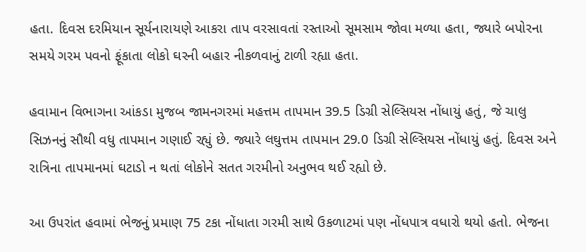હતા. દિવસ દરમિયાન સૂર્યનારાયણે આકરા તાપ વરસાવતાં રસ્તાઓ સૂમસામ જોવા મળ્યા હતા, જ્યારે બપોરના સમયે ગરમ પવનો ફૂંકાતા લોકો ઘરની બહાર નીકળવાનું ટાળી રહ્યા હતા.

હવામાન વિભાગના આંકડા મુજબ જામનગરમાં મહત્તમ તાપમાન 39.5 ડિગ્રી સેલ્સિયસ નોંધાયું હતું, જે ચાલુ સિઝનનું સૌથી વધુ તાપમાન ગણાઈ રહ્યું છે. જ્યારે લઘુત્તમ તાપમાન 29.0 ડિગ્રી સેલ્સિયસ નોંધાયું હતું. દિવસ અને રાત્રિના તાપમાનમાં ઘટાડો ન થતાં લોકોને સતત ગરમીનો અનુભવ થઈ રહ્યો છે.

આ ઉપરાંત હવામાં ભેજનું પ્રમાણ 75 ટકા નોંધાતા ગરમી સાથે ઉકળાટમાં પણ નોંધપાત્ર વધારો થયો હતો. ભેજના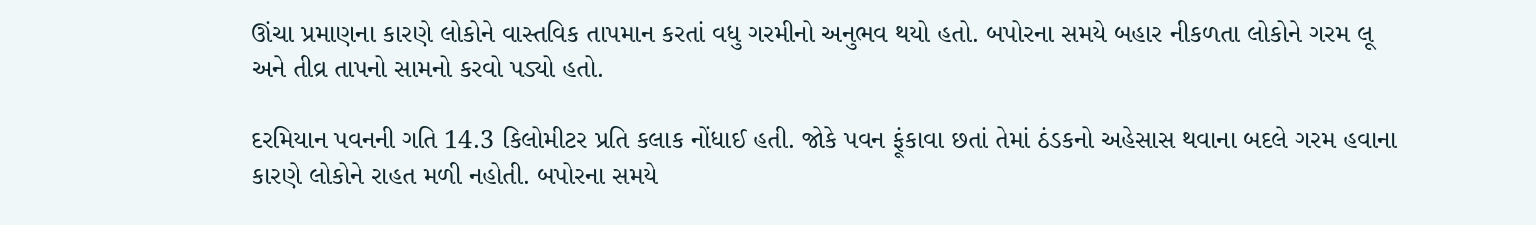ઊંચા પ્રમાણના કારણે લોકોને વાસ્તવિક તાપમાન કરતાં વધુ ગરમીનો અનુભવ થયો હતો. બપોરના સમયે બહાર નીકળતા લોકોને ગરમ લૂ અને તીવ્ર તાપનો સામનો કરવો પડ્યો હતો.

દરમિયાન પવનની ગતિ 14.3 કિલોમીટર પ્રતિ કલાક નોંધાઈ હતી. જોકે પવન ફૂંકાવા છતાં તેમાં ઠંડકનો અહેસાસ થવાના બદલે ગરમ હવાના કારણે લોકોને રાહત મળી નહોતી. બપોરના સમયે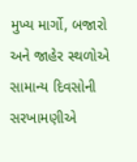મુખ્ય માર્ગો, બજારો અને જાહેર સ્થળોએ સામાન્ય દિવસોની સરખામણીએ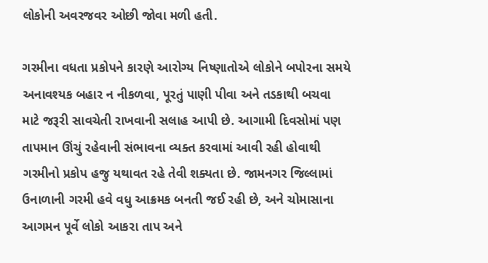લોકોની અવરજવર ઓછી જોવા મળી હતી.

ગરમીના વધતા પ્રકોપને કારણે આરોગ્ય નિષ્ણાતોએ લોકોને બપોરના સમયે અનાવશ્યક બહાર ન નીકળવા, પૂરતું પાણી પીવા અને તડકાથી બચવા માટે જરૂરી સાવચેતી રાખવાની સલાહ આપી છે. આગામી દિવસોમાં પણ તાપમાન ઊંચું રહેવાની સંભાવના વ્યક્ત કરવામાં આવી રહી હોવાથી ગરમીનો પ્રકોપ હજુ યથાવત રહે તેવી શક્યતા છે. જામનગર જિલ્લામાં ઉનાળાની ગરમી હવે વધુ આક્રમક બનતી જઈ રહી છે, અને ચોમાસાના આગમન પૂર્વે લોકો આકરા તાપ અને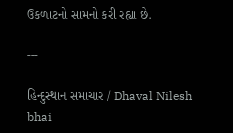ઉકળાટનો સામનો કરી રહ્યા છે.

---

હિન્દુસ્થાન સમાચાર / Dhaval Nilesh bhai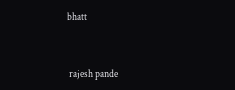bhatt


 rajesh pande